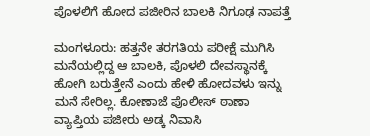ಪೊಳಲಿಗೆ ಹೋದ ಪಜೀರಿನ ಬಾಲಕಿ ನಿಗೂಢ ನಾಪತ್ತೆ

ಮಂಗಳೂರು: ಹತ್ತನೇ ತರಗತಿಯ ಪರೀಕ್ಷೆ ಮುಗಿಸಿ ಮನೆಯಲ್ಲಿದ್ದ ಆ ಬಾಲಕಿ, ಪೊಳಲಿ ದೇವಸ್ಥಾನಕ್ಕೆ ಹೋಗಿ ಬರುತ್ತೇನೆ ಎಂದು ಹೇಳಿ ಹೋದವಳು ಇನ್ನು ಮನೆ ಸೇರಿಲ್ಲ. ಕೋಣಾಜೆ ಪೊಲೀಸ್ ಠಾಣಾ ವ್ಯಾಪ್ತಿಯ ಪಜೀರು ಅಡ್ಕ ನಿವಾಸಿ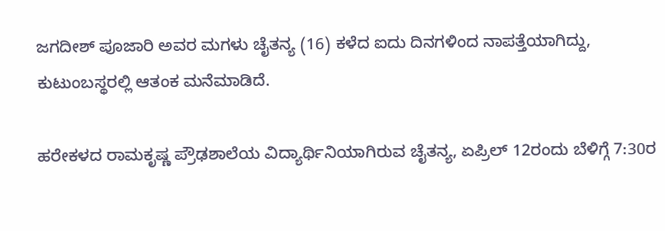ಜಗದೀಶ್ ಪೂಜಾರಿ ಅವರ ಮಗಳು ಚೈತನ್ಯ (16) ಕಳೆದ ಐದು ದಿನಗಳಿಂದ ನಾಪತ್ತೆಯಾಗಿದ್ದು, ಕುಟುಂಬಸ್ಥರಲ್ಲಿ ಆತಂಕ ಮನೆಮಾಡಿದೆ.

ಹರೇಕಳದ ರಾಮಕೃಷ್ಣ ಪ್ರೌಢಶಾಲೆಯ ವಿದ್ಯಾರ್ಥಿನಿಯಾಗಿರುವ ಚೈತನ್ಯ, ಏಪ್ರಿಲ್ 12ರಂದು ಬೆಳಿಗ್ಗೆ 7:30ರ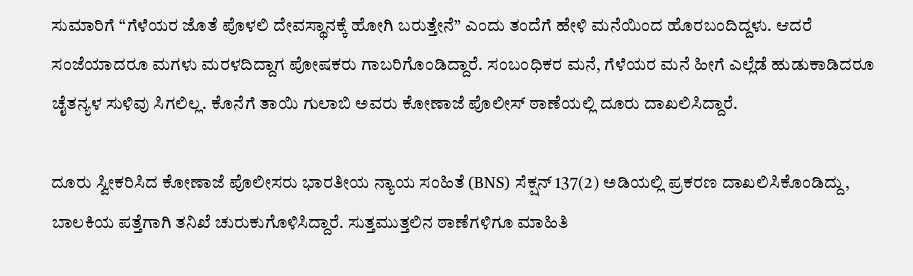ಸುಮಾರಿಗೆ “ಗೆಳೆಯರ ಜೊತೆ ಪೊಳಲಿ ದೇವಸ್ಥಾನಕ್ಕೆ ಹೋಗಿ ಬರುತ್ತೇನೆ” ಎಂದು ತಂದೆಗೆ ಹೇಳಿ ಮನೆಯಿಂದ ಹೊರಬಂದಿದ್ದಳು. ಆದರೆ ಸಂಜೆಯಾದರೂ ಮಗಳು ಮರಳದಿದ್ದಾಗ ಪೋಷಕರು ಗಾಬರಿಗೊಂಡಿದ್ದಾರೆ. ಸಂಬಂಧಿಕರ ಮನೆ, ಗೆಳೆಯರ ಮನೆ ಹೀಗೆ ಎಲ್ಲೆಡೆ ಹುಡುಕಾಡಿದರೂ ಚೈತನ್ಯಳ ಸುಳಿವು ಸಿಗಲಿಲ್ಲ. ಕೊನೆಗೆ ತಾಯಿ ಗುಲಾಬಿ ಅವರು ಕೋಣಾಜೆ ಪೊಲೀಸ್ ಠಾಣೆಯಲ್ಲಿ ದೂರು ದಾಖಲಿಸಿದ್ದಾರೆ.

ದೂರು ಸ್ವೀಕರಿಸಿದ ಕೋಣಾಜೆ ಪೊಲೀಸರು ಭಾರತೀಯ ನ್ಯಾಯ ಸಂಹಿತೆ (BNS) ಸೆಕ್ಷನ್ 137(2) ಅಡಿಯಲ್ಲಿ ಪ್ರಕರಣ ದಾಖಲಿಸಿಕೊಂಡಿದ್ದು, ಬಾಲಕಿಯ ಪತ್ತೆಗಾಗಿ ತನಿಖೆ ಚುರುಕುಗೊಳಿಸಿದ್ದಾರೆ. ಸುತ್ತಮುತ್ತಲಿನ ಠಾಣೆಗಳಿಗೂ ಮಾಹಿತಿ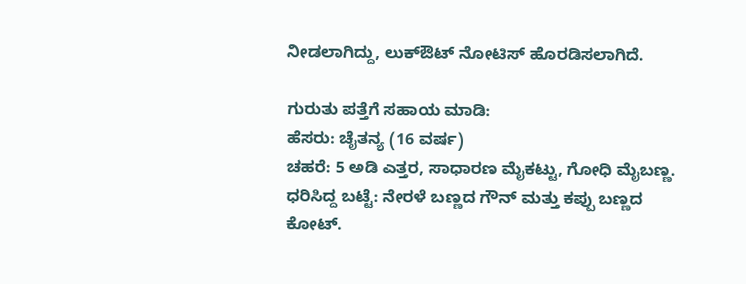ನೀಡಲಾಗಿದ್ದು, ಲುಕ್‌ಔಟ್ ನೋಟಿಸ್ ಹೊರಡಿಸಲಾಗಿದೆ.

ಗುರುತು ಪತ್ತೆಗೆ ಸಹಾಯ ಮಾಡಿ:
ಹೆಸರು: ಚೈತನ್ಯ (16 ವರ್ಷ)
ಚಹರೆ: 5 ಅಡಿ ಎತ್ತರ, ಸಾಧಾರಣ ಮೈಕಟ್ಟು, ಗೋಧಿ ಮೈಬಣ್ಣ.
ಧರಿಸಿದ್ದ ಬಟ್ಟೆ: ನೇರಳೆ ಬಣ್ಣದ ಗೌನ್ ಮತ್ತು ಕಪ್ಪು ಬಣ್ಣದ ಕೋಟ್.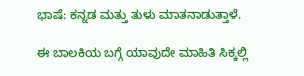ಭಾಷೆ: ಕನ್ನಡ ಮತ್ತು ತುಳು ಮಾತನಾಡುತ್ತಾಳೆ.

ಈ ಬಾಲಕಿಯ ಬಗ್ಗೆ ಯಾವುದೇ ಮಾಹಿತಿ ಸಿಕ್ಕಲ್ಲಿ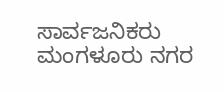ಸಾರ್ವಜನಿಕರು ಮಂಗಳೂರು ನಗರ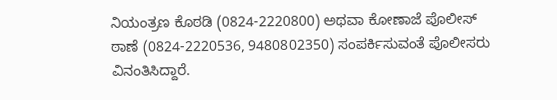ನಿಯಂತ್ರಣ ಕೊಠಡಿ (0824-2220800) ಅಥವಾ ಕೋಣಾಜೆ ಪೊಲೀಸ್ ಠಾಣೆ (0824-2220536, 9480802350) ಸಂಪರ್ಕಿಸುವಂತೆ ಪೊಲೀಸರು ವಿನಂತಿಸಿದ್ದಾರೆ.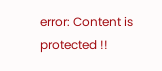error: Content is protected !!